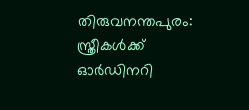തിരുവനന്തപുരം: സ്ത്രീകൾക്ക് ഓർഡിനറി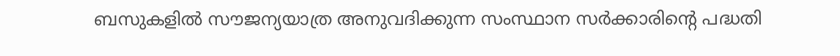ബസുകളിൽ സൗജന്യയാത്ര അനുവദിക്കുന്ന സംസ്ഥാന സർക്കാരിന്റെ പദ്ധതി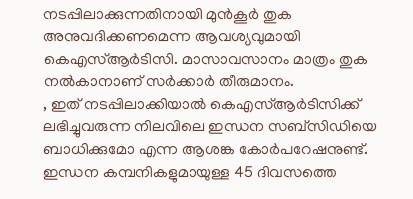നടപ്പിലാക്കുന്നതിനായി മുൻകൂർ തുക അനുവദിക്കണമെന്ന ആവശ്യവുമായി കെഎസ്ആർടിസി. മാസാവസാനം മാത്രം തുക നൽകാനാണ് സർക്കാർ തീരുമാനം.
, ഇത് നടപ്പിലാക്കിയാൽ കെഎസ്ആർടിസിക്ക് ലഭിച്ചുവരുന്ന നിലവിലെ ഇന്ധന സബ്സിഡിയെ ബാധിക്കുമോ എന്ന ആശങ്ക കോർപറേഷനുണ്ട്. ഇന്ധന കമ്പനികളുമായുള്ള 45 ദിവസത്തെ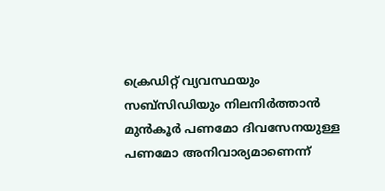ക്രെഡിറ്റ് വ്യവസ്ഥയും സബ്സിഡിയും നിലനിർത്താൻ മുൻകൂർ പണമോ ദിവസേനയുള്ള പണമോ അനിവാര്യമാണെന്ന്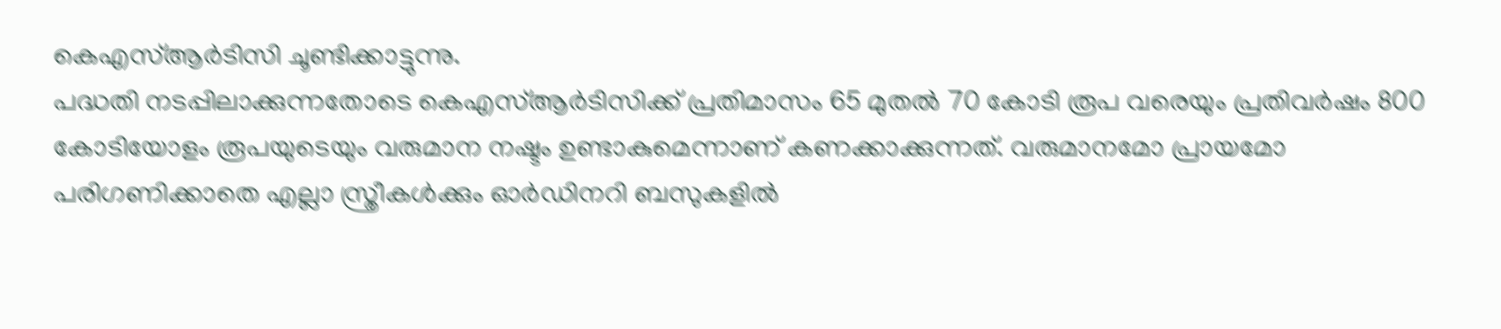കെഎസ്ആർടിസി ചൂണ്ടിക്കാട്ടുന്നു.
പദ്ധതി നടപ്പിലാക്കുന്നതോടെ കെഎസ്ആർടിസിക്ക് പ്രതിമാസം 65 മുതൽ 70 കോടി രൂപ വരെയും പ്രതിവർഷം 800 കോടിയോളം രൂപയുടെയും വരുമാന നഷ്ടം ഉണ്ടാകുമെന്നാണ് കണക്കാക്കുന്നത്. വരുമാനമോ പ്രായമോ പരിഗണിക്കാതെ എല്ലാ സ്ത്രീകൾക്കും ഓർഡിനറി ബസുകളിൽ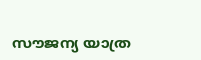സൗജന്യ യാത്ര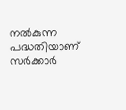നൽകുന്ന പദ്ധതിയാണ് സർക്കാർ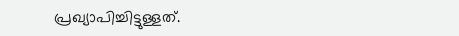പ്രഖ്യാപിച്ചിട്ടുള്ളത്.